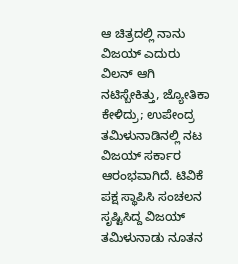ಆ ಚಿತ್ರದಲ್ಲಿ ನಾನು ವಿಜಯ್ ಎದುರು ವಿಲನ್ ಆಗಿ ನಟಿಸ್ಬೇಕಿತ್ತು, ಜ್ಯೋತಿಕಾ ಕೇಳಿದ್ರು; ಉಪೇಂದ್ರ
ತಮಿಳುನಾಡಿನಲ್ಲಿ ನಟ ವಿಜಯ್ ಸರ್ಕಾರ ಆರಂಭವಾಗಿದೆ. ಟಿವಿಕೆ ಪಕ್ಷ ಸ್ಥಾಪಿಸಿ ಸಂಚಲನ ಸೃಷ್ಟಿಸಿದ್ದ ವಿಜಯ್ ತಮಿಳುನಾಡು ನೂತನ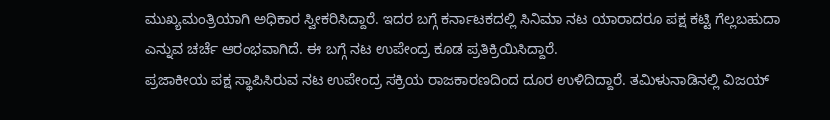ಮುಖ್ಯಮಂತ್ರಿಯಾಗಿ ಅಧಿಕಾರ ಸ್ವೀಕರಿಸಿದ್ದಾರೆ. ಇದರ ಬಗ್ಗೆ ಕರ್ನಾಟಕದಲ್ಲಿ ಸಿನಿಮಾ ನಟ ಯಾರಾದರೂ ಪಕ್ಷ ಕಟ್ಟಿ ಗೆಲ್ಲಬಹುದಾ ಎನ್ನುವ ಚರ್ಚೆ ಆರಂಭವಾಗಿದೆ. ಈ ಬಗ್ಗೆ ನಟ ಉಪೇಂದ್ರ ಕೂಡ ಪ್ರತಿಕ್ರಿಯಿಸಿದ್ದಾರೆ.
ಪ್ರಜಾಕೀಯ ಪಕ್ಷ ಸ್ಥಾಪಿಸಿರುವ ನಟ ಉಪೇಂದ್ರ ಸಕ್ರಿಯ ರಾಜಕಾರಣದಿಂದ ದೂರ ಉಳಿದಿದ್ದಾರೆ. ತಮಿಳುನಾಡಿನಲ್ಲಿ ವಿಜಯ್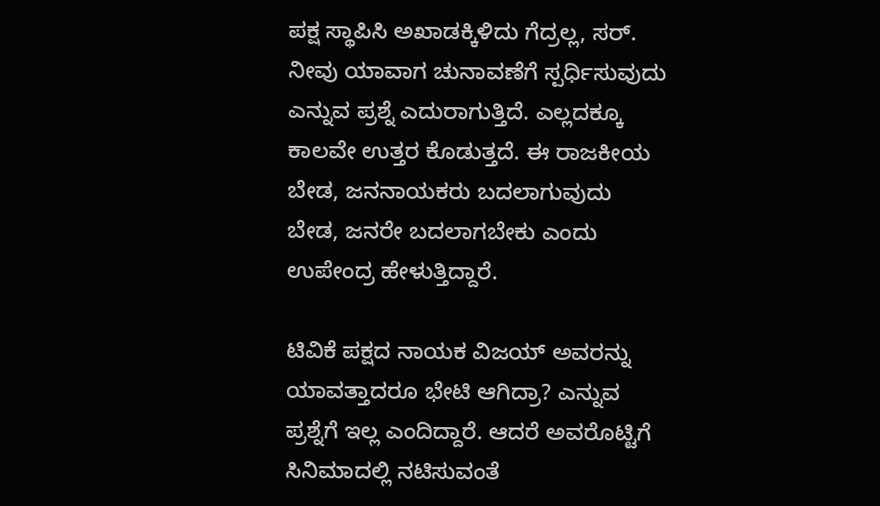ಪಕ್ಷ ಸ್ಥಾಪಿಸಿ ಅಖಾಡಕ್ಕಿಳಿದು ಗೆದ್ರಲ್ಲ, ಸರ್. ನೀವು ಯಾವಾಗ ಚುನಾವಣೆಗೆ ಸ್ಪರ್ಧಿಸುವುದು ಎನ್ನುವ ಪ್ರಶ್ನೆ ಎದುರಾಗುತ್ತಿದೆ. ಎಲ್ಲದಕ್ಕೂ ಕಾಲವೇ ಉತ್ತರ ಕೊಡುತ್ತದೆ. ಈ ರಾಜಕೀಯ ಬೇಡ, ಜನನಾಯಕರು ಬದಲಾಗುವುದು ಬೇಡ, ಜನರೇ ಬದಲಾಗಬೇಕು ಎಂದು ಉಪೇಂದ್ರ ಹೇಳುತ್ತಿದ್ದಾರೆ.

ಟಿವಿಕೆ ಪಕ್ಷದ ನಾಯಕ ವಿಜಯ್ ಅವರನ್ನು ಯಾವತ್ತಾದರೂ ಭೇಟಿ ಆಗಿದ್ರಾ? ಎನ್ನುವ ಪ್ರಶ್ನೆಗೆ ಇಲ್ಲ ಎಂದಿದ್ದಾರೆ. ಆದರೆ ಅವರೊಟ್ಟಿಗೆ ಸಿನಿಮಾದಲ್ಲಿ ನಟಿಸುವಂತೆ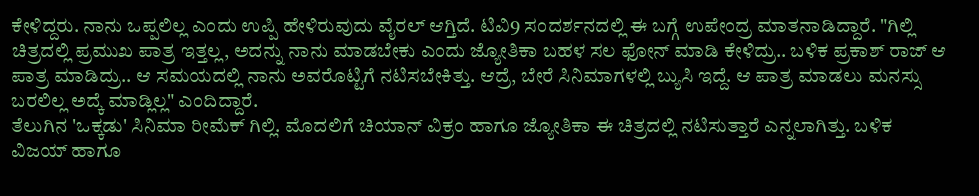ಕೇಳಿದ್ದರು. ನಾನು ಒಪ್ಪಲಿಲ್ಲ ಎಂದು ಉಪ್ಪಿ ಹೇಳಿರುವುದು ವೈರಲ್ ಆಗ್ತಿದೆ. ಟಿವಿ9 ಸಂದರ್ಶನದಲ್ಲಿ ಈ ಬಗ್ಗೆ ಉಪೇಂದ್ರ ಮಾತನಾಡಿದ್ದಾರೆ. "ಗಿಲ್ಲಿ ಚಿತ್ರದಲ್ಲಿ ಪ್ರಮುಖ ಪಾತ್ರ ಇತ್ತಲ್ಲ, ಅದನ್ನು ನಾನು ಮಾಡಬೇಕು ಎಂದು ಜ್ಯೋತಿಕಾ ಬಹಳ ಸಲ ಫೋನ್ ಮಾಡಿ ಕೇಳಿದ್ರು.. ಬಳಿಕ ಪ್ರಕಾಶ್ ರಾಜ್ ಆ ಪಾತ್ರ ಮಾಡಿದ್ರು.. ಆ ಸಮಯದಲ್ಲಿ ನಾನು ಅವರೊಟ್ಟಿಗೆ ನಟಿಸಬೇಕಿತ್ತು. ಆದ್ರೆ, ಬೇರೆ ಸಿನಿಮಾಗಳಲ್ಲಿ ಬ್ಯುಸಿ ಇದ್ದೆ. ಆ ಪಾತ್ರ ಮಾಡಲು ಮನಸ್ಸು ಬರಲಿಲ್ಲ ಅದ್ಕೆ ಮಾಡ್ಲಿಲ್ಲ" ಎಂದಿದ್ದಾರೆ.
ತೆಲುಗಿನ 'ಒಕ್ಕಡು' ಸಿನಿಮಾ ರೀಮೆಕ್ ಗಿಲ್ಲಿ. ಮೊದಲಿಗೆ ಚಿಯಾನ್ ವಿಕ್ರಂ ಹಾಗೂ ಜ್ಯೋತಿಕಾ ಈ ಚಿತ್ರದಲ್ಲಿ ನಟಿಸುತ್ತಾರೆ ಎನ್ನಲಾಗಿತ್ತು. ಬಳಿಕ ವಿಜಯ್ ಹಾಗೂ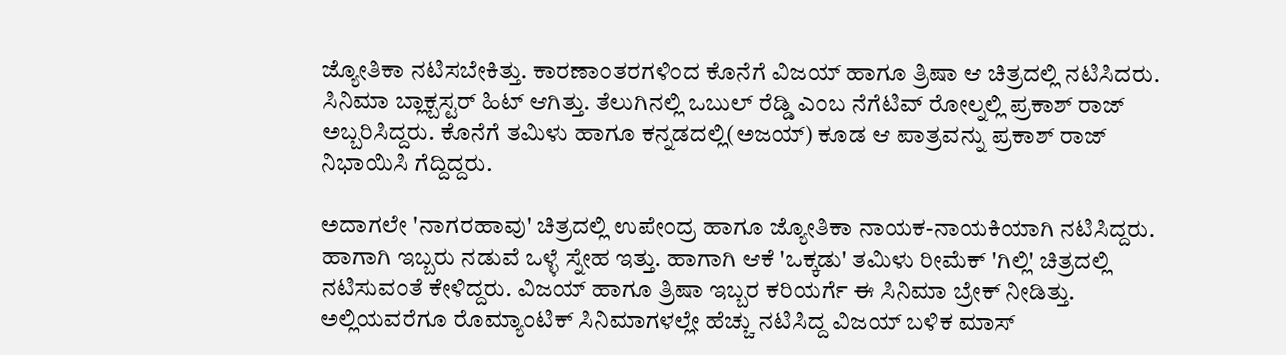ಜ್ಯೋತಿಕಾ ನಟಿಸಬೇಕಿತ್ತು. ಕಾರಣಾಂತರಗಳಿಂದ ಕೊನೆಗೆ ವಿಜಯ್ ಹಾಗೂ ತ್ರಿಷಾ ಆ ಚಿತ್ರದಲ್ಲಿ ನಟಿಸಿದರು. ಸಿನಿಮಾ ಬ್ಲಾಕ್ಬಸ್ಟರ್ ಹಿಟ್ ಆಗಿತ್ತು. ತೆಲುಗಿನಲ್ಲಿ ಒಬುಲ್ ರೆಡ್ಡಿ ಎಂಬ ನೆಗೆಟಿವ್ ರೋಲ್ನಲ್ಲಿ ಪ್ರಕಾಶ್ ರಾಜ್ ಅಬ್ಬರಿಸಿದ್ದರು. ಕೊನೆಗೆ ತಮಿಳು ಹಾಗೂ ಕನ್ನಡದಲ್ಲಿ(ಅಜಯ್) ಕೂಡ ಆ ಪಾತ್ರವನ್ನು ಪ್ರಕಾಶ್ ರಾಜ್ ನಿಭಾಯಿಸಿ ಗೆದ್ದಿದ್ದರು.

ಅದಾಗಲೇ 'ನಾಗರಹಾವು' ಚಿತ್ರದಲ್ಲಿ ಉಪೇಂದ್ರ ಹಾಗೂ ಜ್ಯೋತಿಕಾ ನಾಯಕ-ನಾಯಕಿಯಾಗಿ ನಟಿಸಿದ್ದರು. ಹಾಗಾಗಿ ಇಬ್ಬರು ನಡುವೆ ಒಳ್ಳೆ ಸ್ನೇಹ ಇತ್ತು. ಹಾಗಾಗಿ ಆಕೆ 'ಒಕ್ಕಡು' ತಮಿಳು ರೀಮೆಕ್ 'ಗಿಲ್ಲಿ' ಚಿತ್ರದಲ್ಲಿ ನಟಿಸುವಂತೆ ಕೇಳಿದ್ದರು. ವಿಜಯ್ ಹಾಗೂ ತ್ರಿಷಾ ಇಬ್ಬರ ಕರಿಯರ್ಗೆ ಈ ಸಿನಿಮಾ ಬ್ರೇಕ್ ನೀಡಿತ್ತು. ಅಲ್ಲಿಯವರೆಗೂ ರೊಮ್ಯಾಂಟಿಕ್ ಸಿನಿಮಾಗಳಲ್ಲೇ ಹೆಚ್ಚು ನಟಿಸಿದ್ದ ವಿಜಯ್ ಬಳಿಕ ಮಾಸ್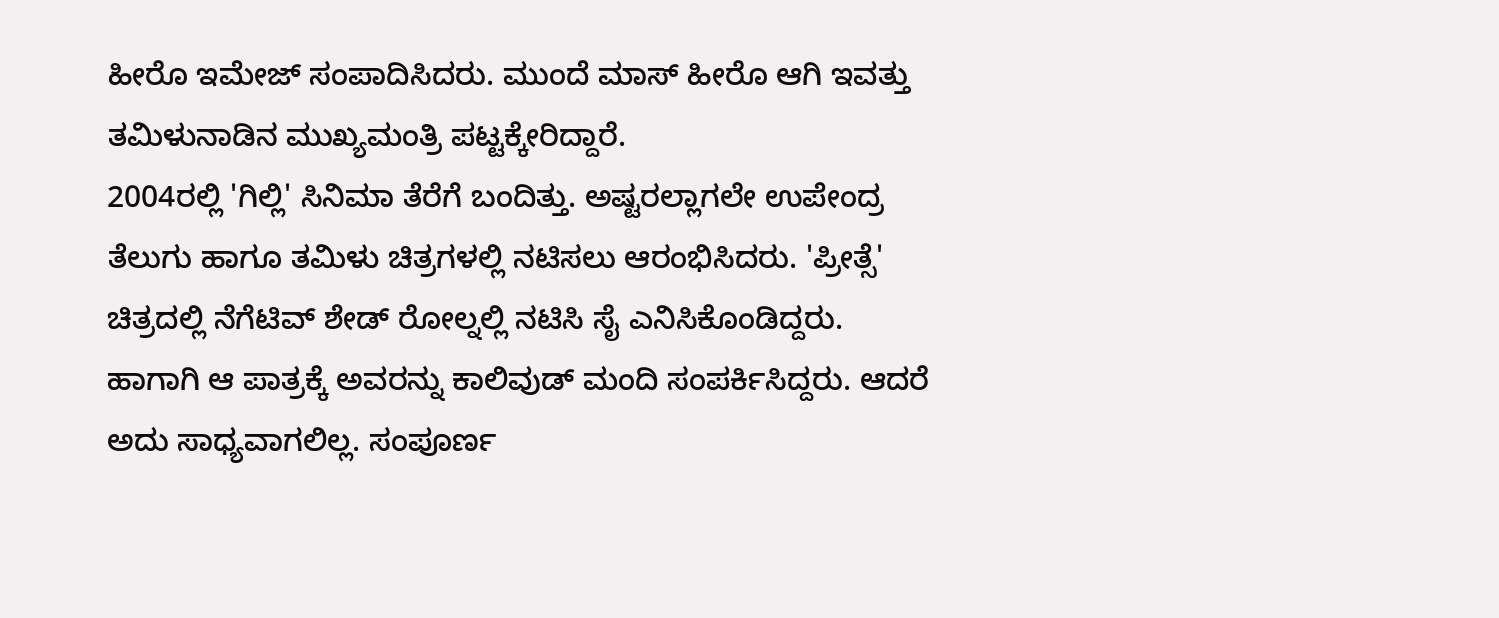ಹೀರೊ ಇಮೇಜ್ ಸಂಪಾದಿಸಿದರು. ಮುಂದೆ ಮಾಸ್ ಹೀರೊ ಆಗಿ ಇವತ್ತು ತಮಿಳುನಾಡಿನ ಮುಖ್ಯಮಂತ್ರಿ ಪಟ್ಟಕ್ಕೇರಿದ್ದಾರೆ.
2004ರಲ್ಲಿ 'ಗಿಲ್ಲಿ' ಸಿನಿಮಾ ತೆರೆಗೆ ಬಂದಿತ್ತು. ಅಷ್ಟರಲ್ಲಾಗಲೇ ಉಪೇಂದ್ರ ತೆಲುಗು ಹಾಗೂ ತಮಿಳು ಚಿತ್ರಗಳಲ್ಲಿ ನಟಿಸಲು ಆರಂಭಿಸಿದರು. 'ಪ್ರೀತ್ಸೆ' ಚಿತ್ರದಲ್ಲಿ ನೆಗೆಟಿವ್ ಶೇಡ್ ರೋಲ್ನಲ್ಲಿ ನಟಿಸಿ ಸೈ ಎನಿಸಿಕೊಂಡಿದ್ದರು. ಹಾಗಾಗಿ ಆ ಪಾತ್ರಕ್ಕೆ ಅವರನ್ನು ಕಾಲಿವುಡ್ ಮಂದಿ ಸಂಪರ್ಕಿಸಿದ್ದರು. ಆದರೆ ಅದು ಸಾಧ್ಯವಾಗಲಿಲ್ಲ. ಸಂಪೂರ್ಣ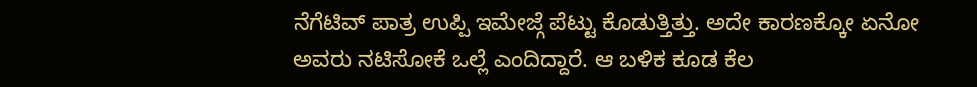ನೆಗೆಟಿವ್ ಪಾತ್ರ ಉಪ್ಪಿ ಇಮೇಜ್ಗೆ ಪೆಟ್ಟು ಕೊಡುತ್ತಿತ್ತು. ಅದೇ ಕಾರಣಕ್ಕೋ ಏನೋ ಅವರು ನಟಿಸೋಕೆ ಒಲ್ಲೆ ಎಂದಿದ್ದಾರೆ. ಆ ಬಳಿಕ ಕೂಡ ಕೆಲ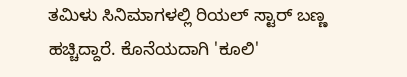ತಮಿಳು ಸಿನಿಮಾಗಳಲ್ಲಿ ರಿಯಲ್ ಸ್ಟಾರ್ ಬಣ್ಣ ಹಚ್ಚಿದ್ದಾರೆ. ಕೊನೆಯದಾಗಿ 'ಕೂಲಿ'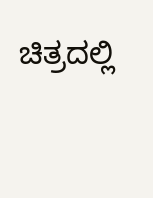ಚಿತ್ರದಲ್ಲಿ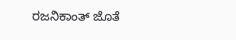ರಜನಿಕಾಂತ್ ಜೊತೆ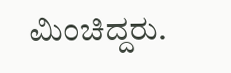ಮಿಂಚಿದ್ದರು.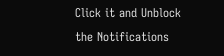Click it and Unblock the Notifications